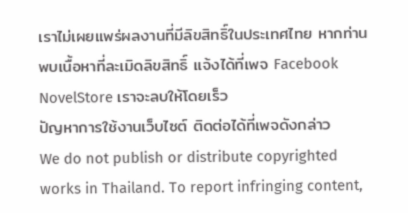เราไม่เผยแพร่ผลงานที่มีลิขสิทธิ์ในประเทศไทย หากท่านพบเนื้อหาที่ละเมิดลิขสิทธิ์ แจ้งได้ที่เพจ Facebook NovelStore เราจะลบให้โดยเร็ว
ปัญหาการใช้งานเว็บไซต์ ติดต่อได้ที่เพจดังกล่าว
We do not publish or distribute copyrighted works in Thailand. To report infringing content,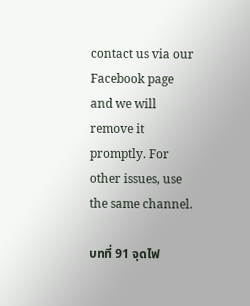contact us via our Facebook page and we will remove it promptly. For other issues, use the same channel.

บทที่ 91 จุดไฟ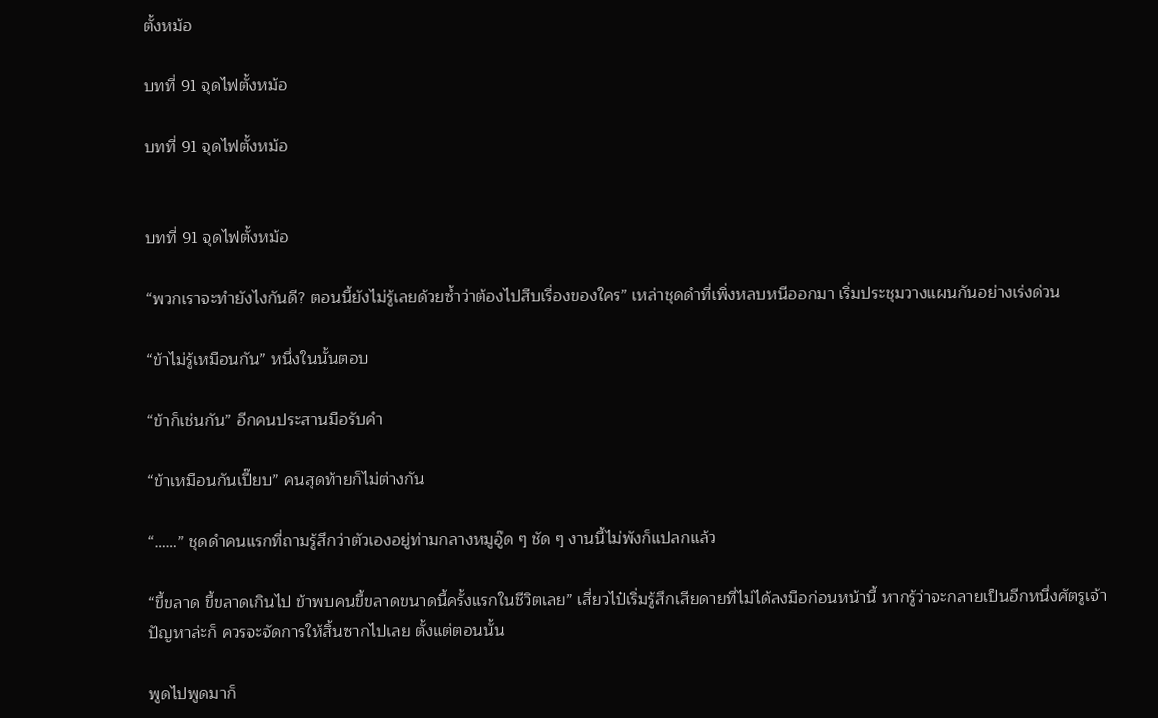ตั้งหม้อ

บทที่ 91 จุดไฟตั้งหม้อ

บทที่ 91 จุดไฟตั้งหม้อ


บทที่ 91 จุดไฟตั้งหม้อ

“พวกเราจะทำยังไงกันดี? ตอนนี้ยังไม่รู้เลยด้วยซ้ำว่าต้องไปสืบเรื่องของใคร” เหล่าชุดดำที่เพิ่งหลบหนีออกมา เริ่มประชุมวางแผนกันอย่างเร่งด่วน

“ข้าไม่รู้เหมือนกัน” หนึ่งในนั้นตอบ

“ข้าก็เช่นกัน” อีกคนประสานมือรับคำ

“ข้าเหมือนกันเปี๊ยบ” คนสุดท้ายก็ไม่ต่างกัน

“……” ชุดดำคนแรกที่ถามรู้สึกว่าตัวเองอยู่ท่ามกลางหมูอู๊ด ๆ ชัด ๆ งานนี้ไม่พังก็แปลกแล้ว

“ขี้ขลาด ขี้ขลาดเกินไป ข้าพบคนขี้ขลาดขนาดนี้ครั้งแรกในชีวิตเลย” เสี่ยวไป๋เริ่มรู้สึกเสียดายที่ไม่ได้ลงมือก่อนหน้านี้ หากรู้ว่าจะกลายเป็นอีกหนึ่งศัตรูเจ้าปัญหาล่ะก็ ควรจะจัดการให้สิ้นซากไปเลย ตั้งแต่ตอนนั้น

พูดไปพูดมาก็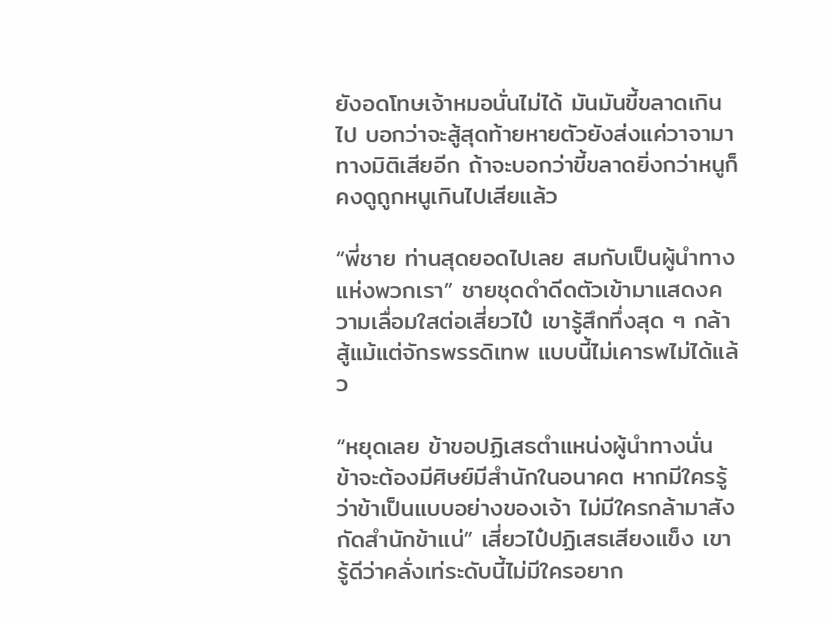ยังอดโทษเจ้าหมอนั่นไม่ได้ มันมันขี้ขลาดเกินไป บอกว่าจะสู้สุดท้ายหายตัวยังส่งแค่วาจามาทางมิติเสียอีก ถ้าจะบอกว่าขี้ขลาดยิ่งกว่าหนูก็คงดูถูกหนูเกินไปเสียแล้ว

“พี่ชาย ท่านสุดยอดไปเลย สมกับเป็นผู้นำทางแห่งพวกเรา” ชายชุดดำดีดตัวเข้ามาแสดงความเลื่อมใสต่อเสี่ยวไป๋ เขารู้สึกทึ่งสุด ๆ กล้าสู้แม้แต่จักรพรรดิเทพ แบบนี้ไม่เคารพไม่ได้แล้ว

“หยุดเลย ข้าขอปฏิเสธตำแหน่งผู้นำทางนั่น ข้าจะต้องมีศิษย์มีสำนักในอนาคต หากมีใครรู้ว่าข้าเป็นแบบอย่างของเจ้า ไม่มีใครกล้ามาสังกัดสำนักข้าแน่” เสี่ยวไป๋ปฏิเสธเสียงแข็ง เขารู้ดีว่าคลั่งเท่ระดับนี้ไม่มีใครอยาก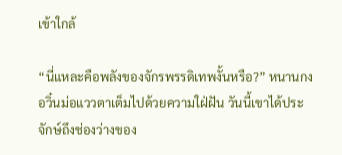เข้าใกล้

“นี่แหละคือพลังของจักรพรรดิเทพงั้นหรือ?” หนานกงอวิ๋นม่อแววตาเต็มไปด้วยความใฝ่ฝัน วันนี้เขาได้ประจักษ์ถึงช่องว่างของ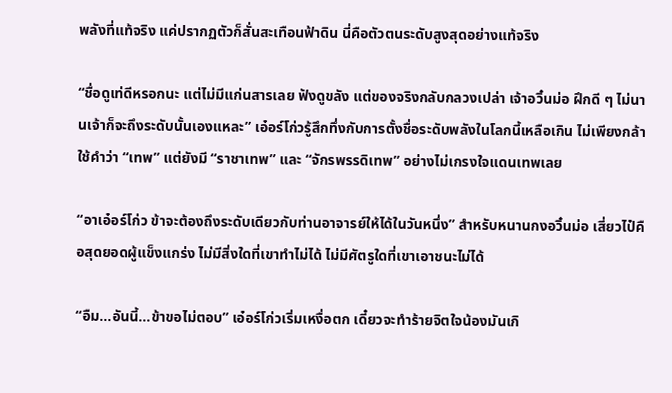พลังที่แท้จริง แค่ปรากฏตัวก็สั่นสะเทือนฟ้าดิน นี่คือตัวตนระดับสูงสุดอย่างแท้จริง

“ชื่อดูเท่ดีหรอกนะ แต่ไม่มีแก่นสารเลย ฟังดูขลัง แต่ของจริงกลับกลวงเปล่า เจ้าอวิ๋นม่อ ฝึกดี ๆ ไม่นานเจ้าก็จะถึงระดับนั้นเองแหละ” เอ๋อร์โก่วรู้สึกทึ่งกับการตั้งชื่อระดับพลังในโลกนี้เหลือเกิน ไม่เพียงกล้าใช้คำว่า “เทพ” แต่ยังมี “ราชาเทพ” และ “จักรพรรดิเทพ” อย่างไม่เกรงใจแดนเทพเลย

“อาเอ๋อร์โก่ว ข้าจะต้องถึงระดับเดียวกับท่านอาจารย์ให้ได้ในวันหนึ่ง” สำหรับหนานกงอวิ๋นม่อ เสี่ยวไป๋คือสุดยอดผู้แข็งแกร่ง ไม่มีสิ่งใดที่เขาทำไม่ได้ ไม่มีศัตรูใดที่เขาเอาชนะไม่ได้

“อืม…อันนี้…ข้าขอไม่ตอบ” เอ๋อร์โก่วเริ่มเหงื่อตก เดี๋ยวจะทำร้ายจิตใจน้องมันเกิ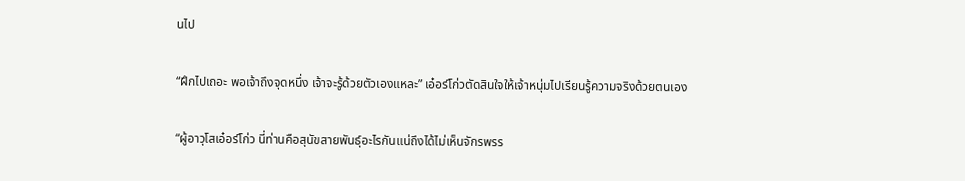นไป

“ฝึกไปเถอะ พอเจ้าถึงจุดหนึ่ง เจ้าจะรู้ด้วยตัวเองแหละ” เอ๋อร์โก่วตัดสินใจให้เจ้าหนุ่มไปเรียนรู้ความจริงด้วยตนเอง

“ผู้อาวุโสเอ๋อร์โก่ว นี่ท่านคือสุนัขสายพันธุ์อะไรกันแน่ถึงได้ไม่เห็นจักรพรร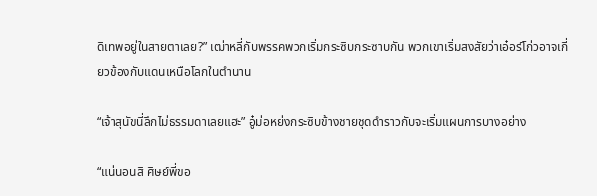ดิเทพอยู่ในสายตาเลย?” เฒ่าหลี่กับพรรคพวกเริ่มกระซิบกระซาบกัน พวกเขาเริ่มสงสัยว่าเอ๋อร์โก่วอาจเกี่ยวข้องกับแดนเหนือโลกในตำนาน

“เจ้าสุนัขนี่ลึกไม่ธรรมดาเลยแฮะ” อู๋ม่อหย่งกระซิบข้างชายชุดดำราวกับจะเริ่มแผนการบางอย่าง

“แน่นอนสิ ศิษย์พี่ขอ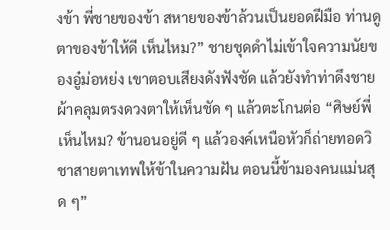งข้า พี่ชายของข้า สหายของข้าล้วนเป็นยอดฝีมือ ท่านดูตาของข้าให้ดี เห็นไหม?” ชายชุดดำไม่เข้าใจความนัยของอู๋ม่อหย่ง เขาตอบเสียงดังฟังชัด แล้วยังทำท่าดึงชายผ้าคลุมตรงดวงตาให้เห็นชัด ๆ แล้วตะโกนต่อ “ศิษย์พี่ เห็นไหม? ข้านอนอยู่ดี ๆ แล้วองค์เหนือหัวก็ถ่ายทอดวิชาสายตาเทพให้ข้าในความฝัน ตอนนี้ข้ามองคนแม่นสุด ๆ”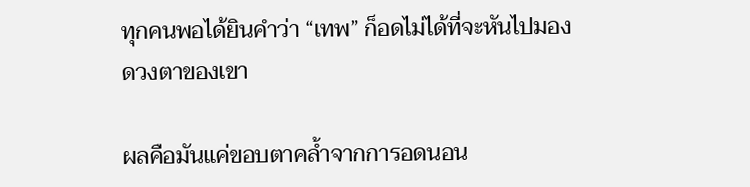ทุกคนพอได้ยินคำว่า “เทพ” ก็อดไม่ได้ที่จะหันไปมองดวงตาของเขา

ผลคือมันแค่ขอบตาคล้ำจากการอดนอน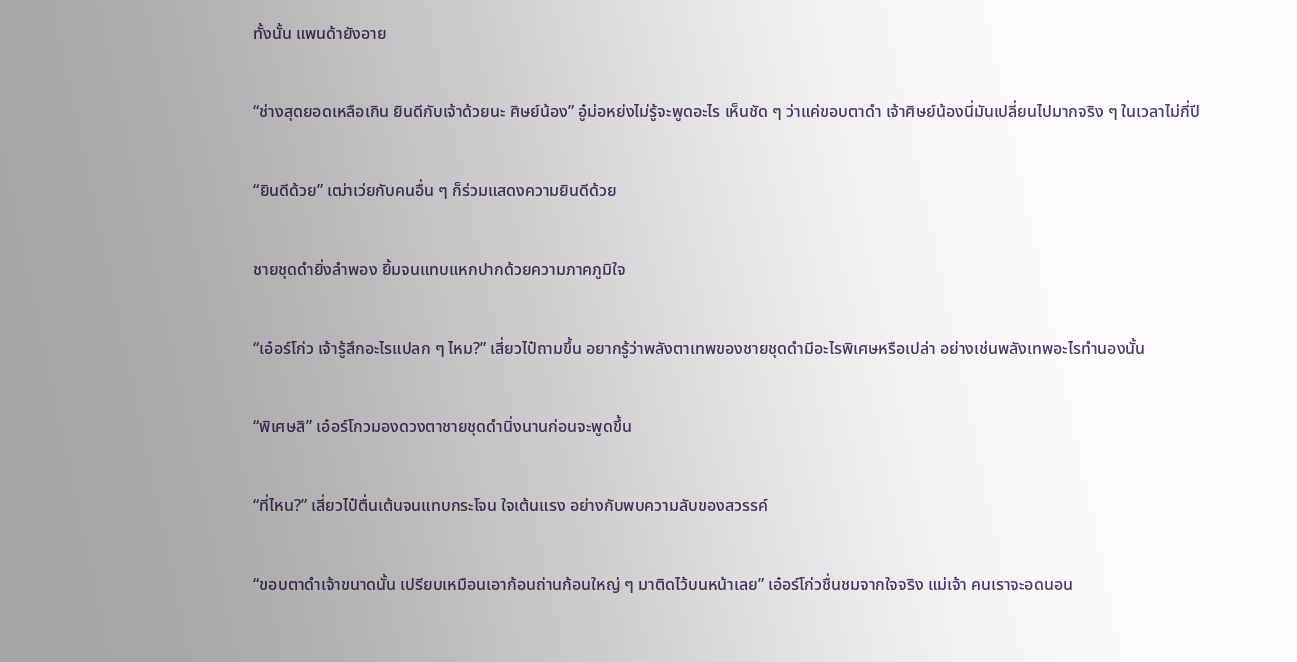ทั้งนั้น แพนด้ายังอาย

“ช่างสุดยอดเหลือเกิน ยินดีกับเจ้าด้วยนะ ศิษย์น้อง” อู๋ม่อหย่งไม่รู้จะพูดอะไร เห็นชัด ๆ ว่าแค่ขอบตาดำ เจ้าศิษย์น้องนี่มันเปลี่ยนไปมากจริง ๆ ในเวลาไม่กี่ปี

“ยินดีด้วย” เฒ่าเว่ยกับคนอื่น ๆ ก็ร่วมแสดงความยินดีด้วย

ชายชุดดำยิ่งลำพอง ยิ้มจนแทบแหกปากด้วยความภาคภูมิใจ

“เอ๋อร์โก่ว เจ้ารู้สึกอะไรแปลก ๆ ไหม?” เสี่ยวไป๋ถามขึ้น อยากรู้ว่าพลังตาเทพของชายชุดดำมีอะไรพิเศษหรือเปล่า อย่างเช่นพลังเทพอะไรทำนองนั้น

“พิเศษสิ” เอ๋อร์โกวมองดวงตาชายชุดดำนิ่งนานก่อนจะพูดขึ้น

“ที่ไหน?” เสี่ยวไป๋ตื่นเต้นจนแทบกระโจน ใจเต้นแรง อย่างกับพบความลับของสวรรค์

“ขอบตาดำเจ้าขนาดนั้น เปรียบเหมือนเอาก้อนถ่านก้อนใหญ่ ๆ มาติดไว้บนหน้าเลย” เอ๋อร์โก่วชื่นชมจากใจจริง แม่เจ้า คนเราจะอดนอน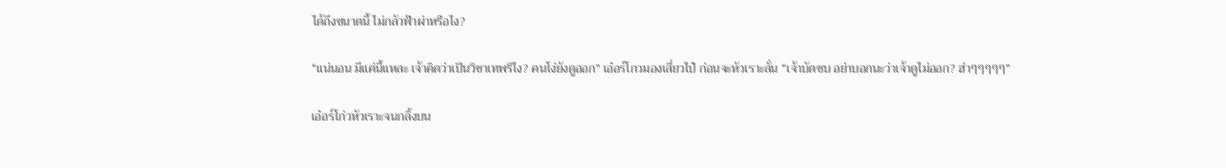ได้ถึงขนาดนี้ ไม่กลัวฟ้าผ่าหรือไง?

“แน่นอน มีแค่นี้แหละ เจ้าคิดว่าเป็นวิชาเทพรึไง? คนโง่ยังดูออก” เอ๋อร์โกวมองเสี่ยวไป๋ ก่อนจะหัวเราะลั่น “เจ้าบัดซบ อย่าบอกนะว่าเจ้าดูไม่ออก? ฮ่าๆๆๆๆๆ”

เอ๋อร์โก่วหัวเราะจนกลิ้งบน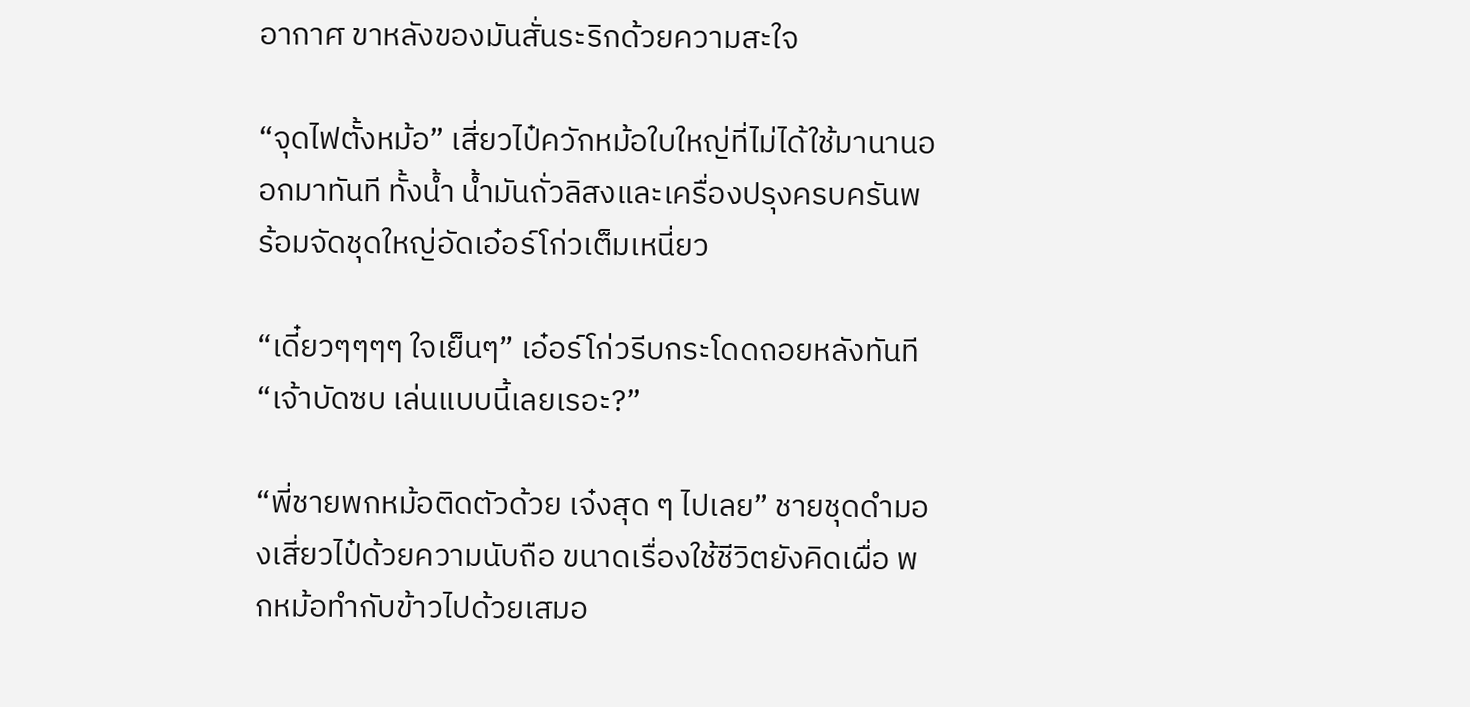อากาศ ขาหลังของมันสั่นระริกด้วยความสะใจ

“จุดไฟตั้งหม้อ” เสี่ยวไป๋ควักหม้อใบใหญ่ที่ไม่ได้ใช้มานานออกมาทันที ทั้งน้ำ น้ำมันถั่วลิสงและเครื่องปรุงครบครันพร้อมจัดชุดใหญ่อัดเอ๋อร์โก่วเต็มเหนี่ยว

“เดี๋ยวๆๆๆๆ ใจเย็นๆ” เอ๋อร์โก่วรีบกระโดดถอยหลังทันที “เจ้าบัดซบ เล่นแบบนี้เลยเรอะ?”

“พี่ชายพกหม้อติดตัวด้วย เจ๋งสุด ๆ ไปเลย” ชายชุดดำมองเสี่ยวไป๋ด้วยความนับถือ ขนาดเรื่องใช้ชีวิตยังคิดเผื่อ พกหม้อทำกับข้าวไปด้วยเสมอ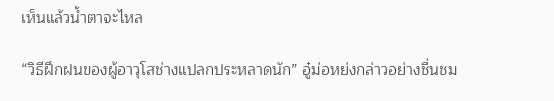เห็นแล้วน้ำตาจะไหล

“วิธีฝึกฝนของผู้อาวุโสช่างแปลกประหลาดนัก” อู๋ม่อหย่งกล่าวอย่างชื่นชม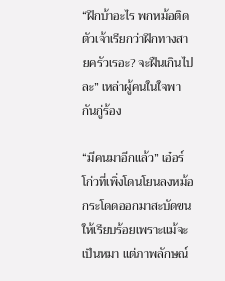“ฝึกบ้าอะไร พกหม้อติดตัวเจ้าเรียกว่าฝึกทางสายครัวเรอะ? จะฝืนเกินไปละ” เหล่าผู้คนในใจพากันกู่ร้อง

“มีคนมาอีกแล้ว” เอ๋อร์โก่วที่เพิ่งโดนโยนลงหม้อกระโดดออกมาสะบัดขนให้เรียบร้อยเพราะแม้จะเป็นหมา แต่ภาพลักษณ์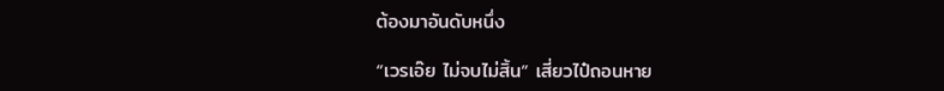ต้องมาอันดับหนึ่ง

“เวรเอ๊ย ไม่จบไม่สิ้น” เสี่ยวไป๋ถอนหาย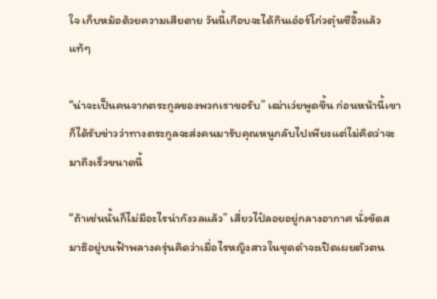ใจ เก็บหม้อด้วยความเสียดาย วันนี้เกือบจะได้กินเอ๋อร์โก่วตุ๋นซีอิ๊วแล้วแท้ๆ

“น่าจะเป็นคนจากตระกูลของพวกเราขอรับ” เฒ่าเว่ยพูดขึ้น ก่อนหน้านี้เขาก็ได้รับข่าวว่าทางตระกูลจะส่งคนมารับคุณหนูกลับไปเพียงแต่ไม่คิดว่าจะมาถึงเร็วขนาดนี้

“ถ้าเช่นนั้นก็ไม่มีอะไรน่ากังวลแล้ว” เสี่ยวไป๋ลอยอยู่กลางอากาศ นั่งขัดสมาธิอยู่บนฟ้าพลางครุ่นคิดว่าเมื่อไรหญิงสาวในชุดดำจะเปิดเผยตัวตน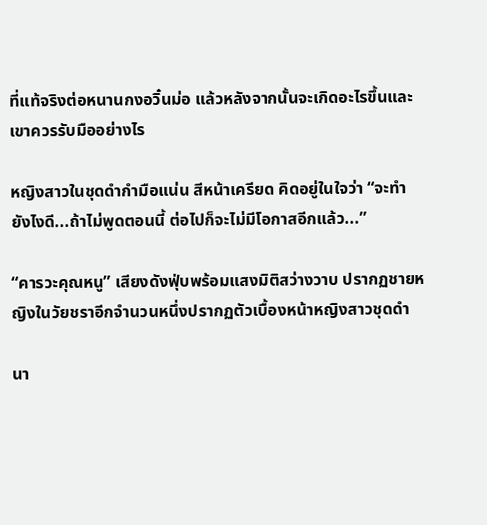ที่แท้จริงต่อหนานกงอวิ๋นม่อ แล้วหลังจากนั้นจะเกิดอะไรขึ้นและเขาควรรับมืออย่างไร

หญิงสาวในชุดดำกำมือแน่น สีหน้าเครียด คิดอยู่ในใจว่า “จะทำยังไงดี...ถ้าไม่พูดตอนนี้ ต่อไปก็จะไม่มีโอกาสอีกแล้ว...”

“คารวะคุณหนู” เสียงดังฟุ่บพร้อมแสงมิติสว่างวาบ ปรากฏชายหญิงในวัยชราอีกจำนวนหนึ่งปรากฏตัวเบื้องหน้าหญิงสาวชุดดำ

นา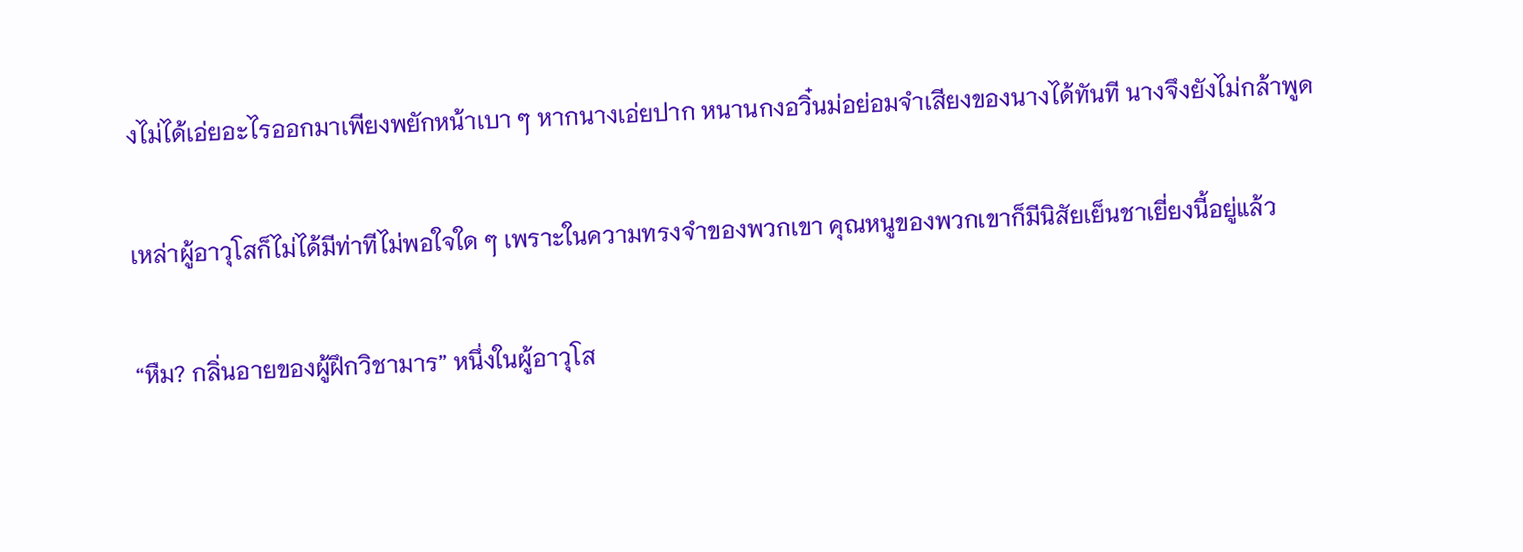งไม่ได้เอ่ยอะไรออกมาเพียงพยักหน้าเบา ๆ หากนางเอ่ยปาก หนานกงอวิ๋นม่อย่อมจำเสียงของนางได้ทันที นางจึงยังไม่กล้าพูด

เหล่าผู้อาวุโสก็ไม่ได้มีท่าทีไม่พอใจใด ๆ เพราะในความทรงจำของพวกเขา คุณหนูของพวกเขาก็มีนิสัยเย็นชาเยี่ยงนี้อยู่แล้ว

“หืม? กลิ่นอายของผู้ฝึกวิชามาร” หนึ่งในผู้อาวุโส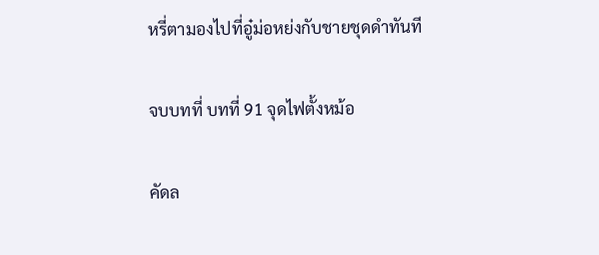หรี่ตามองไปที่อู๋ม่อหย่งกับชายชุดดำทันที

จบบทที่ บทที่ 91 จุดไฟตั้งหม้อ

คัดล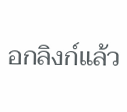อกลิงก์แล้ว